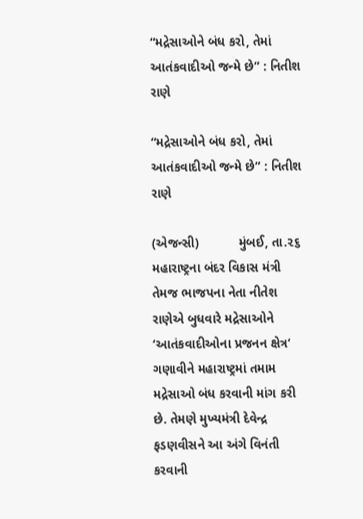“મદ્રેસાઓને બંધ કરો, તેમાં આતંકવાદીઓ જન્મે છે” : નિતીશ રાણે

“મદ્રેસાઓને બંધ કરો, તેમાં આતંકવાદીઓ જન્મે છે” : નિતીશ રાણે

(એજન્સી)           મુંબઈ, તા.૨૬
મહારાષ્ટ્રના બંદર વિકાસ મંત્રી તેમજ ભાજપના નેતા નીતેશ રાણેએ બુધવારે મદ્રેસાઓને ‘આતંકવાદીઓના પ્રજનન ક્ષેત્ર‘ ગણાવીને મહારાષ્ટ્રમાં તમામ મદ્રેસાઓ બંધ કરવાની માંગ કરી છે. તેમણે મુખ્યમંત્રી દેવેન્દ્ર ફડણવીસને આ અંગે વિનંતી કરવાની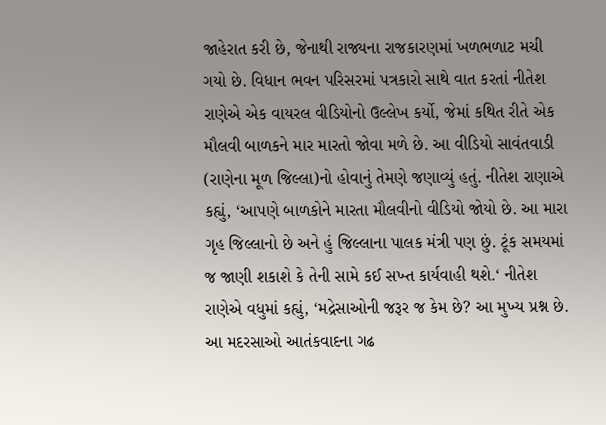જાહેરાત કરી છે, જેનાથી રાજ્યના રાજકારણમાં ખળભળાટ મચી ગયો છે. વિધાન ભવન પરિસરમાં પત્રકારો સાથે વાત કરતાં નીતેશ રાણેએ એક વાયરલ વીડિયોનો ઉલ્લેખ કર્યો, જેમાં કથિત રીતે એક મૌલવી બાળકને માર મારતો જોવા મળે છે. આ વીડિયો સાવંતવાડી (રાણેના મૂળ જિલ્લા)નો હોવાનું તેમણે જણાવ્યું હતું. નીતેશ રાણાએ કહ્યું, ‘આપણે બાળકોને મારતા મૌલવીનો વીડિયો જોયો છે. આ મારા ગૃહ જિલ્લાનો છે અને હું જિલ્લાના પાલક મંત્રી પણ છું. ટૂંક સમયમાં જ જાણી શકાશે કે તેની સામે કઈ સખ્ત કાર્યવાહી થશે.‘ નીતેશ રાણેએ વધુમાં કહ્યું, ‘મદ્રેસાઓની જરૂર જ કેમ છે? આ મુખ્ય પ્રશ્ન છે. આ મદરસાઓ આતંકવાદના ગઢ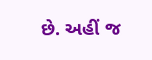છે. અહીં જ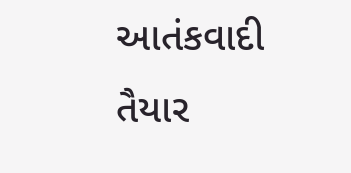આતંકવાદી તૈયાર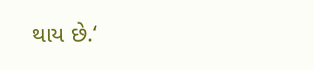થાય છે.‘